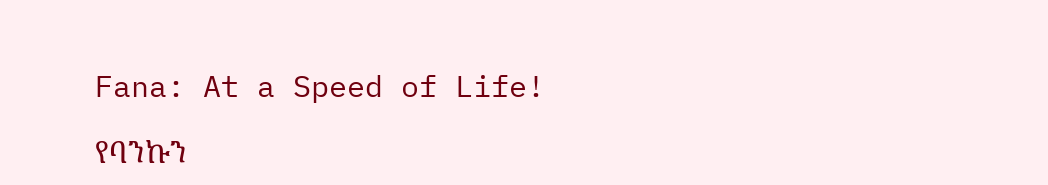Fana: At a Speed of Life!

የባንኩን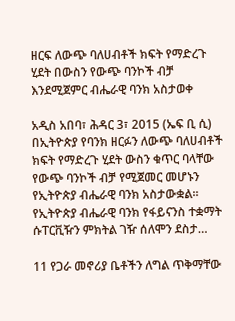ዘርፍ ለውጭ ባለሀብቶች ክፍት የማድረጉ ሂደት በውስን የውጭ ባንኮች ብቻ እንደሚጀምር ብሔራዊ ባንክ አስታወቀ

አዲስ አበባ፣ ሕዳር 3፣ 2015 (ኤፍ ቢ ሲ) በኢትዮጵያ የባንክ ዘርፉን ለውጭ ባለሀብቶች ክፍት የማድረጉ ሂደት ውስን ቁጥር ባላቸው የውጭ ባንኮች ብቻ የሚጀመር መሆኑን የኢትዮጵያ ብሔራዊ ባንክ አስታውቋል፡፡ የኢትዮጵያ ብሔራዊ ባንክ የፋይናንስ ተቋማት ሱፐርቪዥን ምክትል ገዥ ሰለሞን ደስታ…

11 የጋራ መኖሪያ ቤቶችን ለግል ጥቅማቸው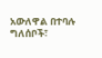አውለዋል በተባሉ ግለሰቦች፣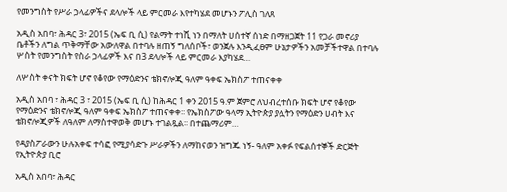የመንግስት የሥራ ኃላፊዎችና ደላሎች ላይ ምርመራ እየተካሄደ መሆኑን ፖሊስ ገለጸ

አዲስ አበባ፣ ሕዳር 3፣ 2015 (ኤፍ ቢ ሲ) የልማት ተነሺ ነን በማለት ሀሰተኛ ሰነድ በማዘጋጀት 11 የጋራ መኖሪያ ቤቶችን ለግል ጥቅማቸው አውለዋል በተባሉ ዘጠኝ ግለሰቦች፣ ወንጀሉ እንዲፈፀም ሁኔታዎችን አመቻችተዋል በተባሉ ሦስት የመንግስት የስራ ኃላፊዎች እና በ3 ደላሎች ላይ ምርመራ እያካሄደ…

ለሦስት ቀናት ክፍት ሆኖ የቆየው የማዕድንና ቴክኖሎጂ ዓለም ዓቀፍ ኤክስፖ ተጠናቀቀ

አዲስ አበባ ፣ ሕዳር 3 ፣ 2015 (ኤፍ ቢ ሲ) ከሕዳር 1 ቀን 2015 ዓ.ም ጀምሮ ለህብረተሰቡ ክፍት ሆኖ የቆየው የማዕድንና ቴክኖሎጂ ዓለም ዓቀፍ ኤክስፖ ተጠናቀቀ፡፡ የኤክስፖው ዓላማ ኢትዮጵያ ያሏትን የማዕድን ሀብት እና ቴክኖሎጂዎች ለዓለም ለማስተዋወቅ መሆኑ ተገልጿል፡፡ በተጨማሪም…

የዳያስፖራውን ሁሉአቀፍ ተሳፎ የሚያሳድጉ ሥራዎችን ለማከናወን ዝግጁ ነኝ- ዓለም አቀፉ የፍልሰተኞች ድርጅት የኢትዮጵያ ቢሮ

አዲስ አበባ፣ ሕዳር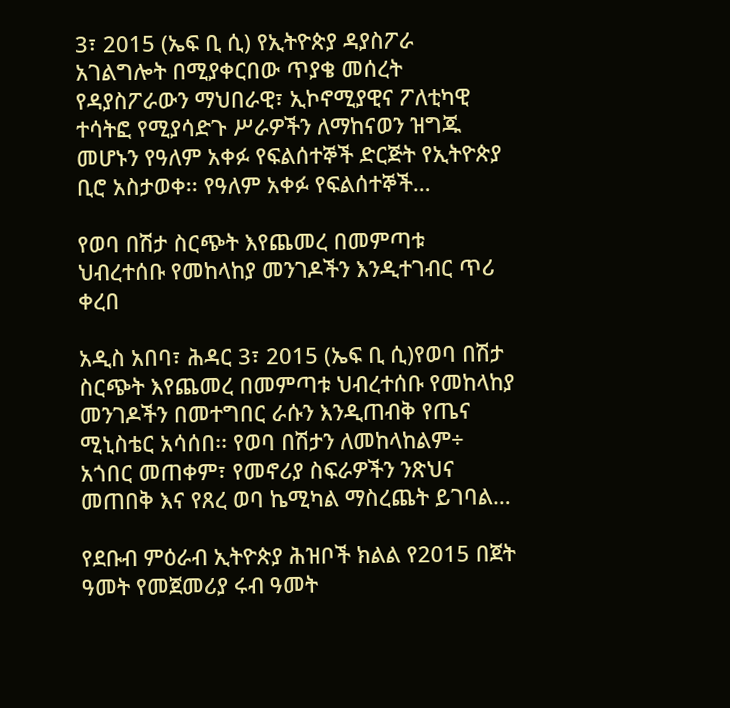3፣ 2015 (ኤፍ ቢ ሲ) የኢትዮጵያ ዳያስፖራ አገልግሎት በሚያቀርበው ጥያቄ መሰረት የዳያስፖራውን ማህበራዊ፣ ኢኮኖሚያዊና ፖለቲካዊ ተሳትፎ የሚያሳድጉ ሥራዎችን ለማከናወን ዝግጁ መሆኑን የዓለም አቀፉ የፍልሰተኞች ድርጅት የኢትዮጵያ ቢሮ አስታወቀ፡፡ የዓለም አቀፉ የፍልሰተኞች…

የወባ በሽታ ስርጭት እየጨመረ በመምጣቱ ህብረተሰቡ የመከላከያ መንገዶችን እንዲተገብር ጥሪ ቀረበ

አዲስ አበባ፣ ሕዳር 3፣ 2015 (ኤፍ ቢ ሲ)የወባ በሽታ ስርጭት እየጨመረ በመምጣቱ ህብረተሰቡ የመከላከያ መንገዶችን በመተግበር ራሱን እንዲጠብቅ የጤና ሚኒስቴር አሳሰበ፡፡ የወባ በሽታን ለመከላከልም÷ አጎበር መጠቀም፣ የመኖሪያ ስፍራዎችን ንጽህና መጠበቅ እና የጸረ ወባ ኬሚካል ማስረጨት ይገባል…

የደቡብ ምዕራብ ኢትዮጵያ ሕዝቦች ክልል የ2015 በጀት ዓመት የመጀመሪያ ሩብ ዓመት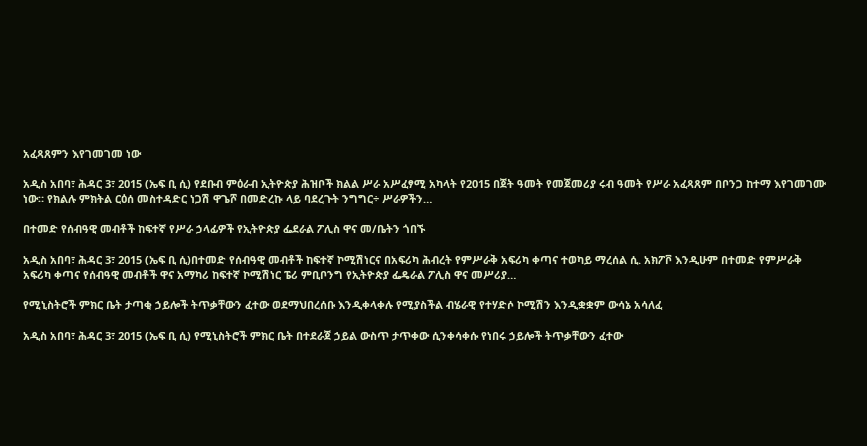አፈጻጸምን እየገመገመ ነው

አዲስ አበባ፣ ሕዳር 3፣ 2015 (ኤፍ ቢ ሲ) የደቡብ ምዕራብ ኢትዮጵያ ሕዝቦች ክልል ሥራ አሥፈፃሚ አካላት የ2015 በጀት ዓመት የመጀመሪያ ሩብ ዓመት የሥራ አፈጻጸም በቦንጋ ከተማ እየገመገሙ ነው። የክልሉ ምክትል ርዕሰ መስተዳድር ነጋሽ ዋጌሾ በመድረኩ ላይ ባደረጉት ንግግር÷ ሥራዎችን…

በተመድ የሰብዓዊ መብቶች ከፍተኛ የሥራ ኃላፊዎች የኢትዮጵያ ፌደራል ፖሊስ ዋና መ/ቤትን ጎበኙ

አዲስ አበባ፣ ሕዳር 3፣ 2015 (ኤፍ ቢ ሲ)በተመድ የሰብዓዊ መብቶች ከፍተኛ ኮሚሽነርና በአፍሪካ ሕብረት የምሥራቅ አፍሪካ ቀጣና ተወካይ ማረሰል ሲ. አክፖቮ እንዲሁም በተመድ የምሥራቅ አፍሪካ ቀጣና የሰብዓዊ መብቶች ዋና አማካሪ ከፍተኛ ኮሚሽነር ፔሪ ምቢቦንግ የኢትዮጵያ ፌዴራል ፖሊስ ዋና መሥሪያ…

የሚኒስትሮች ምክር ቤት ታጣቂ ኃይሎች ትጥቃቸውን ፈተው ወደማህበረሰቡ እንዲቀላቀሉ የሚያስችል ብሄራዊ የተሃድሶ ኮሚሽን እንዲቋቋም ውሳኔ አሳለፈ

አዲስ አበባ፣ ሕዳር 3፣ 2015 (ኤፍ ቢ ሲ) የሚኒስትሮች ምክር ቤት በተደራጀ ኃይል ውስጥ ታጥቀው ሲንቀሳቀሱ የነበሩ ኃይሎች ትጥቃቸውን ፈተው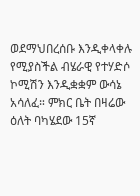ወደማህበረሰቡ እንዲቀላቀሉ የሚያስችል ብሄራዊ የተሃድሶ ኮሚሽን እንዲቋቋም ውሳኔ አሳለፈ። ምክር ቤት በዛሬው ዕለት ባካሄደው 15ኛ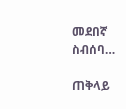መደበኛ ስብሰባ…

ጠቅላይ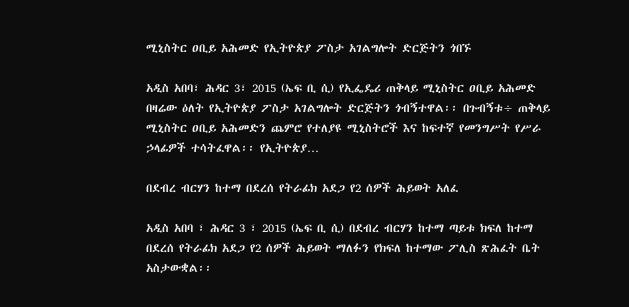ሚኒስትር ዐቢይ አሕመድ የኢትዮጵያ ፖስታ አገልግሎት ድርጅትን ጎበኙ

አዲስ አበባ፣ ሕዳር 3፣ 2015 (ኤፍ ቢ ሲ) የኢፌዴሪ ጠቅላይ ሚኒስትር ዐቢይ አሕመድ በዛሬው ዕለት የኢትዮጵያ ፖስታ አገልግሎት ድርጅትን ጎብኝተዋል፡፡ በጉብኝቱ÷ ጠቅላይ ሚኒስትር ዐቢይ አሕመድን ጨምሮ የተለያዩ ሚኒስትሮች እና ከፍተኛ የመንግሥት የሥራ ኃላፊዎች ተሳትፈዋል፡፡ የኢትዮጵያ…

በደብረ ብርሃን ከተማ በደረሰ የትራፊክ አደጋ የ2 ሰዎች ሕይወት አለፈ

አዲስ አበባ ፣ ሕዳር 3 ፣ 2015 (ኤፍ ቢ ሲ) በደብረ ብርሃን ከተማ ጣይቱ ክፍለ ከተማ በደረሰ የትራፊክ አደጋ የ2 ሰዎች ሕይወት ማለፉን የክፍለ ከተማው ፖሊስ ጽሕፈት ቤት አስታውቋል፡፡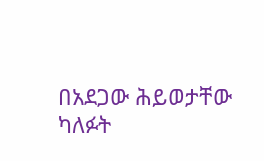በአደጋው ሕይወታቸው ካለፉት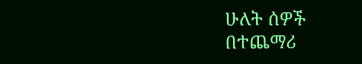ሁለት ሰዎች በተጨማሪ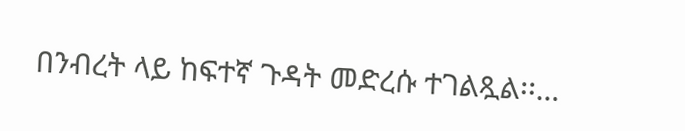በንብረት ላይ ከፍተኛ ጉዳት መድረሱ ተገልጿል፡፡…